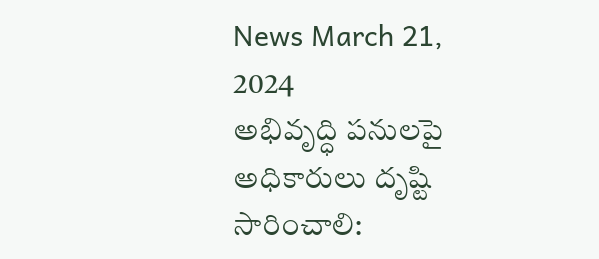News March 21, 2024
అభివృద్ధి పనులపై అధికారులు దృష్టి సారించాలి: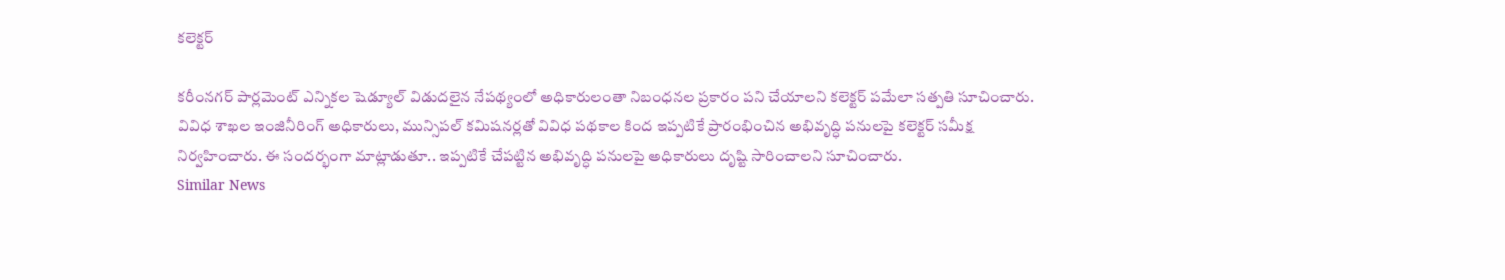కలెక్టర్

కరీంనగర్ పార్లమెంట్ ఎన్నికల షెడ్యూల్ విడుదలైన నేపథ్యంలో అధికారులంతా నిబంధనల ప్రకారం పని చేయాలని కలెక్టర్ పమేలా సత్పతి సూచించారు. వివిధ శాఖల ఇంజినీరింగ్ అధికారులు, మున్సిపల్ కమిషనర్లతో వివిధ పథకాల కింద ఇప్పటికే ప్రారంభించిన అభివృద్ధి పనులపై కలెక్టర్ సమీక్ష నిర్వహించారు. ఈ సందర్భంగా మాట్లాడుతూ.. ఇప్పటికే చేపట్టిన అభివృద్ధి పనులపై అధికారులు దృష్టి సారించాలని సూచించారు.
Similar News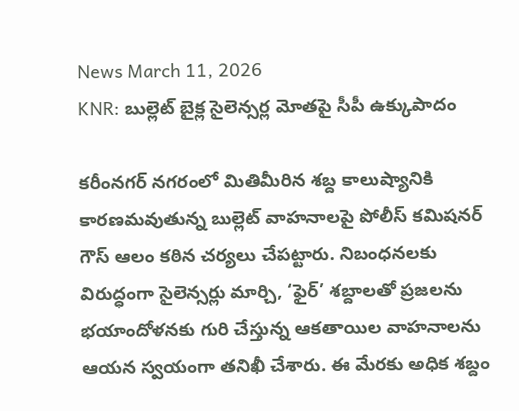News March 11, 2026
KNR: బుల్లెట్ బైక్ల సైలెన్సర్ల మోతపై సీపీ ఉక్కుపాదం

కరీంనగర్ నగరంలో మితిమీరిన శబ్ద కాలుష్యానికి కారణమవుతున్న బుల్లెట్ వాహనాలపై పోలీస్ కమిషనర్ గౌస్ ఆలం కఠిన చర్యలు చేపట్టారు. నిబంధనలకు విరుద్ధంగా సైలెన్సర్లు మార్చి, ‘ఫైర్’ శబ్దాలతో ప్రజలను భయాందోళనకు గురి చేస్తున్న ఆకతాయిల వాహనాలను ఆయన స్వయంగా తనిఖీ చేశారు. ఈ మేరకు అధిక శబ్దం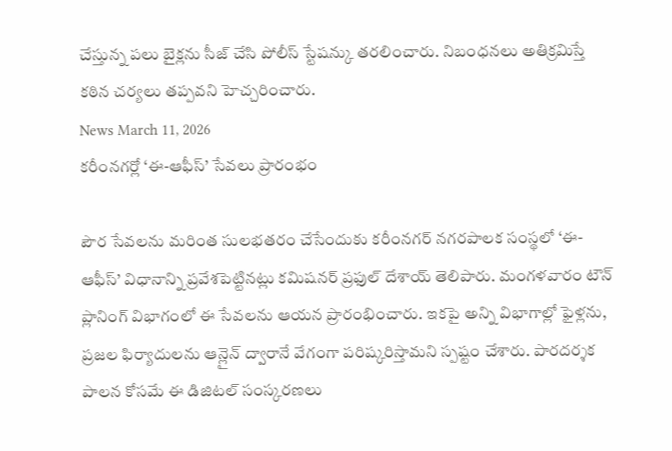చేస్తున్న పలు బైక్లను సీజ్ చేసి పోలీస్ స్టేషన్కు తరలించారు. నిబంధనలు అతిక్రమిస్తే కఠిన చర్యలు తప్పవని హెచ్చరించారు.
News March 11, 2026
కరీంనగర్లో ‘ఈ-ఆఫీస్’ సేవలు ప్రారంభం

పౌర సేవలను మరింత సులభతరం చేసేందుకు కరీంనగర్ నగరపాలక సంస్థలో ‘ఈ-ఆఫీస్’ విధానాన్ని ప్రవేశపెట్టినట్లు కమిషనర్ ప్రఫుల్ దేశాయ్ తెలిపారు. మంగళవారం టౌన్ ప్లానింగ్ విభాగంలో ఈ సేవలను ఆయన ప్రారంభించారు. ఇకపై అన్ని విభాగాల్లో ఫైళ్లను, ప్రజల ఫిర్యాదులను ఆన్లైన్ ద్వారానే వేగంగా పరిష్కరిస్తామని స్పష్టం చేశారు. పారదర్శక పాలన కోసమే ఈ డిజిటల్ సంస్కరణలు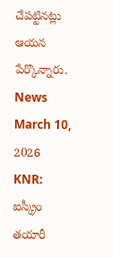చేపట్టినట్లు ఆయన పేర్కొన్నారు.
News March 10, 2026
KNR: ఐస్క్రీం తయారీ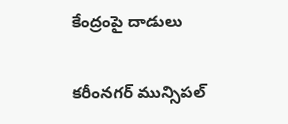కేంద్రంపై దాడులు

కరీంనగర్ మున్సిపల్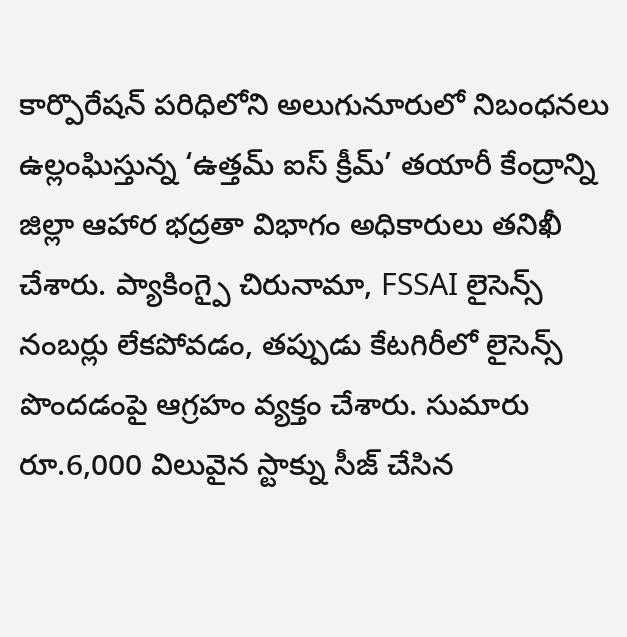కార్పొరేషన్ పరిధిలోని అలుగునూరులో నిబంధనలు ఉల్లంఘిస్తున్న ‘ఉత్తమ్ ఐస్ క్రీమ్’ తయారీ కేంద్రాన్ని జిల్లా ఆహార భద్రతా విభాగం అధికారులు తనిఖీ చేశారు. ప్యాకింగ్పై చిరునామా, FSSAI లైసెన్స్ నంబర్లు లేకపోవడం, తప్పుడు కేటగిరీలో లైసెన్స్ పొందడంపై ఆగ్రహం వ్యక్తం చేశారు. సుమారు రూ.6,000 విలువైన స్టాక్ను సీజ్ చేసిన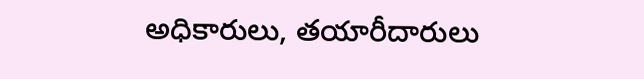అధికారులు, తయారీదారులు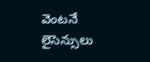వెంటనే లైసెన్సులు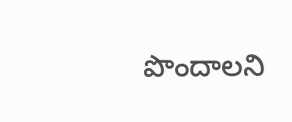పొందాలని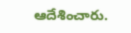ఆదేశించారు.